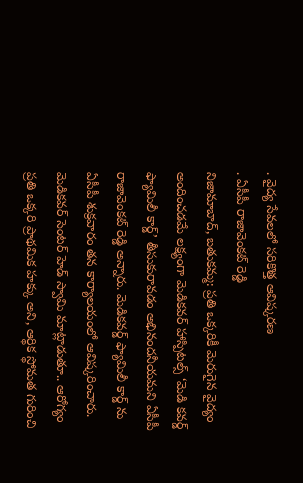. వైద్య సేవలలో సరికొత్త ఆవిష్కరణ
. ఏసీపీ రాజావెంకట్ రెడ్డి
నిజామాబాద్, బతుకమ్మ: ప్రతి ఒక్కరికీ మెరుగైన వైద్యం అందించడమే లక్ష్యంగా మెడికవర్ హాస్పిటల్స్ ‘మెడి కవర్డ్ ఫ్యామిలీ కార్డ్’ తీసుకురావడం అభినందనీయమని ఏసీపీ రాజావెంకట్ రెడ్డి అన్నారు. మెడికవర్డ్ ఫ్యామిలీ కార్డ్ ను ఏసీపీ శుక్రవారం తన కార్యాలయంలో ఆవిష్కరించారు. మెడికవర్ సెంటర్ హెడ్ స్వామి మాట్లాడుతూ.. ఆరోగ్యం ప్రతి ఒక్కరి ప్రాథమిక హక్కు అని, ఆర్థిక స్థోమత గురించి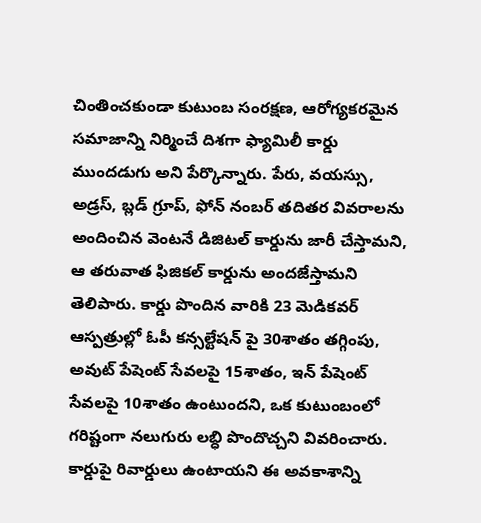చింతించకుండా కుటుంబ సంరక్షణ, ఆరోగ్యకరమైన సమాజాన్ని నిర్మించే దిశగా ఫ్యామిలీ కార్డు ముందడుగు అని పేర్కొన్నారు. పేరు, వయస్సు, అడ్రస్, బ్లడ్ గ్రూప్, ఫోన్ నంబర్ తదితర వివరాలను అందించిన వెంటనే డిజిటల్ కార్డును జారీ చేస్తామని, ఆ తరువాత ఫిజికల్ కార్డును అందజేస్తామని తెలిపారు. కార్డు పొందిన వారికి 23 మెడికవర్ ఆస్పత్రుల్లో ఓపీ కన్సల్టేషన్ పై 30శాతం తగ్గింపు, అవుట్ పేషెంట్ సేవలపై 15శాతం, ఇన్ పేషెంట్ సేవలపై 10శాతం ఉంటుందని, ఒక కుటుంబంలో గరిష్టంగా నలుగురు లబ్ధి పొందొచ్చని వివరించారు. కార్డుపై రివార్డులు ఉంటాయని ఈ అవకాశాన్ని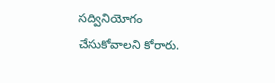సద్వినియోగం చేసుకోవాలని కోరారు.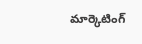మార్కెటింగ్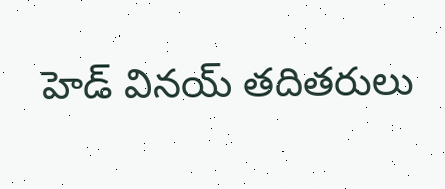హెడ్ వినయ్ తదితరులు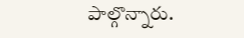పాల్గొన్నారు.